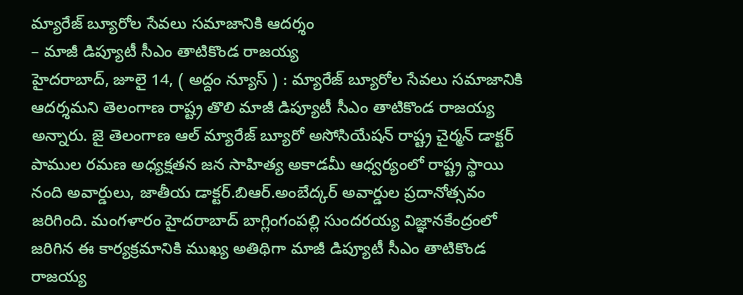మ్యారేజ్ బ్యూరోల సేవలు సమాజానికి ఆదర్శం
– మాజీ డిప్యూటీ సీఎం తాటికొండ రాజయ్య
హైదరాబాద్, జూలై 14, ( అద్దం న్యూస్ ) : మ్యారేజ్ బ్యూరోల సేవలు సమాజానికి ఆదర్శమని తెలంగాణ రాష్ట్ర తొలి మాజీ డిప్యూటీ సీఎం తాటికొండ రాజయ్య అన్నారు. జై తెలంగాణ ఆల్ మ్యారేజ్ బ్యూరో అసోసియేషన్ రాష్ట్ర చైర్మన్ డాక్టర్ పాముల రమణ అధ్యక్షతన జన సాహిత్య అకాడమీ ఆధ్వర్యంలో రాష్ట్ర స్థాయి నంది అవార్డులు, జాతీయ డాక్టర్.బిఆర్.అంబేద్కర్ అవార్డుల ప్రదానోత్సవం జరిగింది. మంగళారం హైదరాబాద్ బాగ్లింగంపల్లి సుందరయ్య విజ్ఞానకేంద్రంలో జరిగిన ఈ కార్యక్రమానికి ముఖ్య అతిథిగా మాజీ డిప్యూటీ సీఎం తాటికొండ రాజయ్య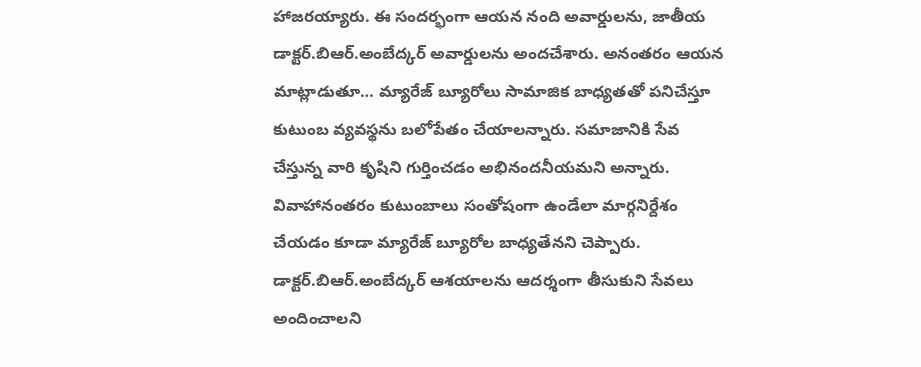హాజరయ్యారు. ఈ సందర్భంగా ఆయన నంది అవార్డులను, జాతీయ డాక్టర్.బిఆర్.అంబేద్కర్ అవార్డులను అందచేశారు. అనంతరం ఆయన మాట్లాడుతూ… మ్యారేజ్ బ్యూరోలు సామాజిక బాధ్యతతో పనిచేస్తూ కుటుంబ వ్యవస్థను బలోపేతం చేయాలన్నారు. సమాజానికి సేవ చేస్తున్న వారి కృషిని గుర్తించడం అభినందనీయమని అన్నారు. వివాహానంతరం కుటుంబాలు సంతోషంగా ఉండేలా మార్గనిర్దేశం చేయడం కూడా మ్యారేజ్ బ్యూరోల బాధ్యతేనని చెప్పారు.
డాక్టర్.బిఆర్.అంబేద్కర్ ఆశయాలను ఆదర్శంగా తీసుకుని సేవలు అందించాలని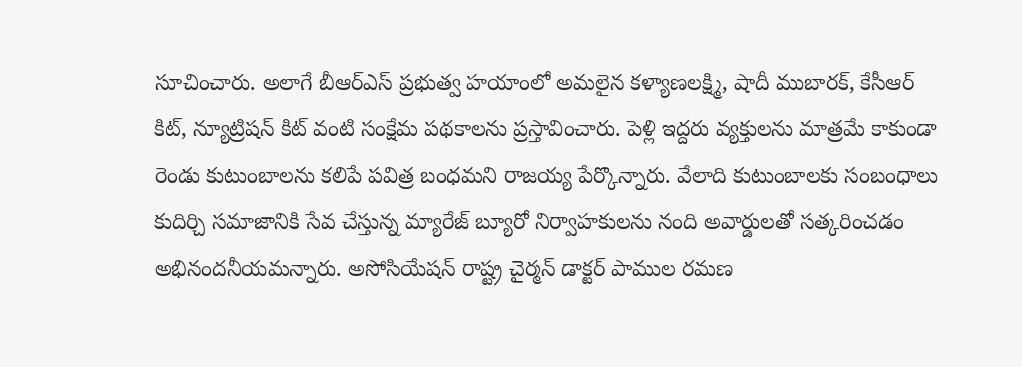సూచించారు. అలాగే బీఆర్ఎస్ ప్రభుత్వ హయాంలో అమలైన కళ్యాణలక్ష్మి, షాదీ ముబారక్, కేసీఆర్ కిట్, న్యూట్రిషన్ కిట్ వంటి సంక్షేమ పథకాలను ప్రస్తావించారు. పెళ్లి ఇద్దరు వ్యక్తులను మాత్రమే కాకుండా రెండు కుటుంబాలను కలిపే పవిత్ర బంధమని రాజయ్య పేర్కొన్నారు. వేలాది కుటుంబాలకు సంబంధాలు కుదిర్చి సమాజానికి సేవ చేస్తున్న మ్యారేజ్ బ్యూరో నిర్వాహకులను నంది అవార్డులతో సత్కరించడం అభినందనీయమన్నారు. అసోసియేషన్ రాష్ట్ర చైర్మన్ డాక్టర్ పాముల రమణ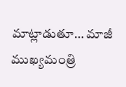మాట్లాడుతూ… మాజీ ముఖ్యమంత్రి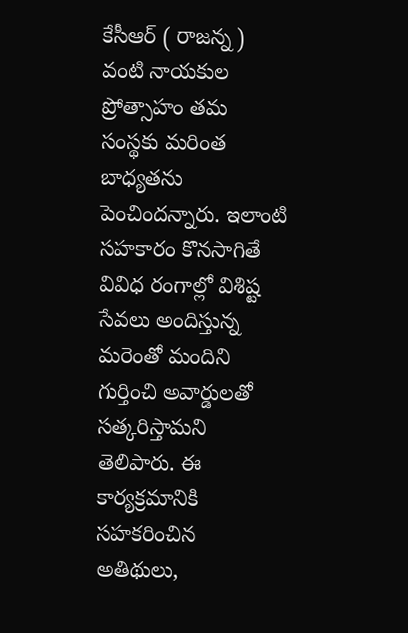కేసీఆర్ ( రాజన్న ) వంటి నాయకుల ప్రోత్సాహం తమ సంస్థకు మరింత బాధ్యతను పెంచిందన్నారు. ఇలాంటి సహకారం కొనసాగితే వివిధ రంగాల్లో విశిష్ట సేవలు అందిస్తున్న మరెంతో మందిని గుర్తించి అవార్డులతో సత్కరిస్తామని తెలిపారు. ఈ కార్యక్రమానికి సహకరించిన అతిథులు,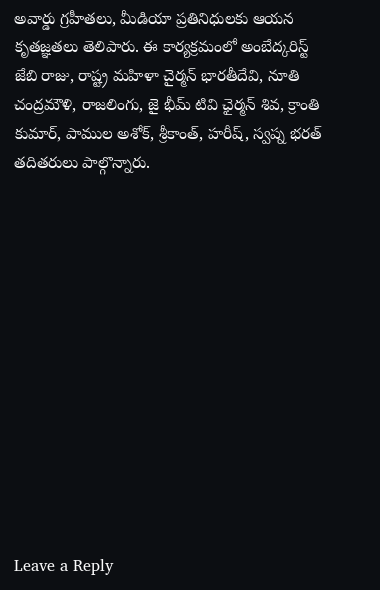అవార్డు గ్రహీతలు, మీడియా ప్రతినిధులకు ఆయన కృతజ్ఞతలు తెలిపారు. ఈ కార్యక్రమంలో అంబేద్కరిస్ట్ జేబి రాజు, రాష్ట్ర మహిళా చైర్మన్ భారతీదేవి, నూతి చంద్రమౌళి, రాజలింగు, జై భీమ్ టివి ఛైర్మన్ శివ, క్రాంతి కుమార్, పాముల అశోక్, శ్రీకాంత్, హరీష్, స్వప్న భరత్ తదితరులు పాల్గొన్నారు.













Leave a Reply